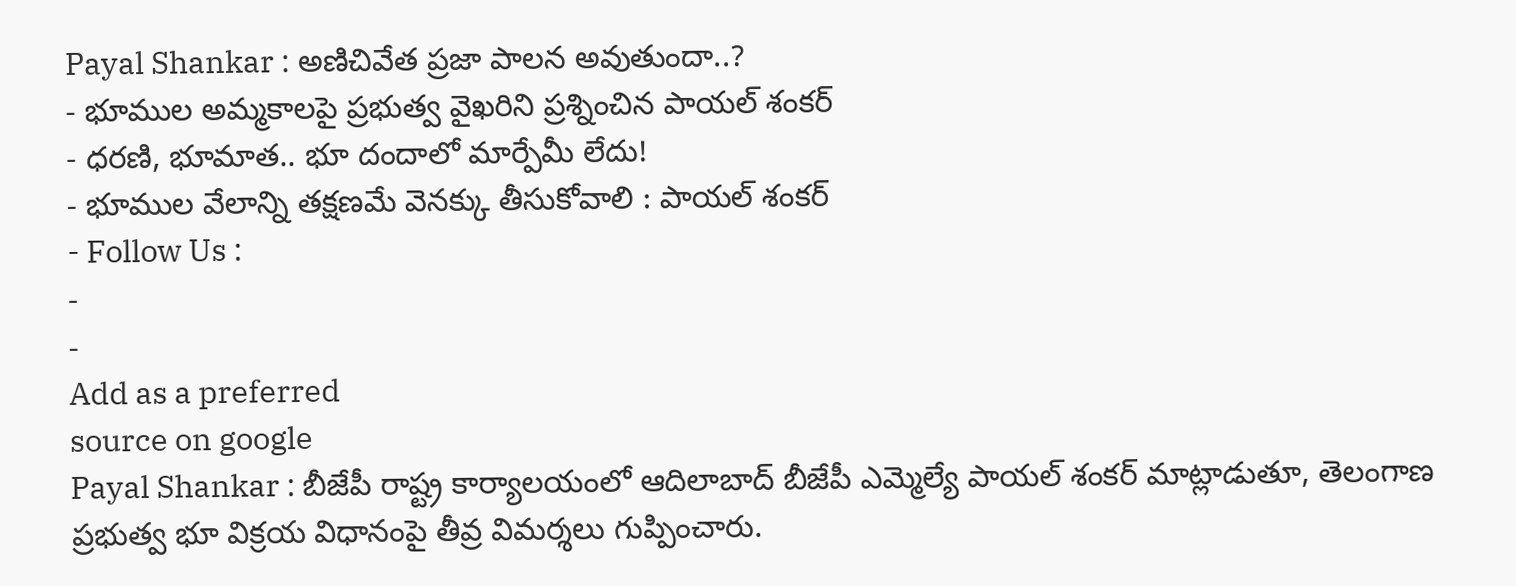Payal Shankar : అణిచివేత ప్రజా పాలన అవుతుందా..?
- భూముల అమ్మకాలపై ప్రభుత్వ వైఖరిని ప్రశ్నించిన పాయల్ శంకర్
- ధరణి, భూమాత.. భూ దందాలో మార్పేమీ లేదు!
- భూముల వేలాన్ని తక్షణమే వెనక్కు తీసుకోవాలి : పాయల్ శంకర్
- Follow Us :
-
-
Add as a preferred
source on google
Payal Shankar : బీజేపీ రాష్ట్ర కార్యాలయంలో ఆదిలాబాద్ బీజేపీ ఎమ్మెల్యే పాయల్ శంకర్ మాట్లాడుతూ, తెలంగాణ ప్రభుత్వ భూ విక్రయ విధానంపై తీవ్ర విమర్శలు గుప్పించారు.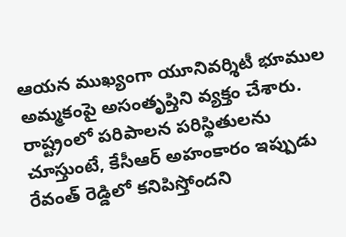ఆయన ముఖ్యంగా యూనివర్శిటీ భూముల అమ్మకంపై అసంతృప్తిని వ్యక్తం చేశారు. రాష్ట్రంలో పరిపాలన పరిస్థితులను చూస్తుంటే, కేసీఆర్ అహంకారం ఇప్పుడు రేవంత్ రెడ్డిలో కనిపిస్తోందని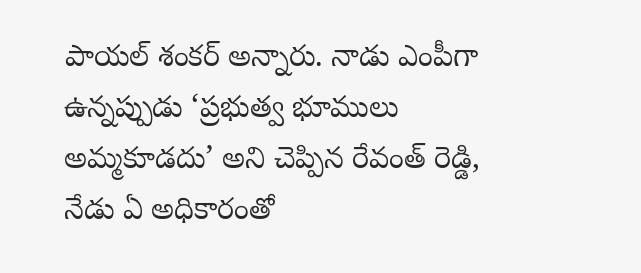పాయల్ శంకర్ అన్నారు. నాడు ఎంపీగా ఉన్నప్పుడు ‘ప్రభుత్వ భూములు అమ్మకూడదు’ అని చెప్పిన రేవంత్ రెడ్డి, నేడు ఏ అధికారంతో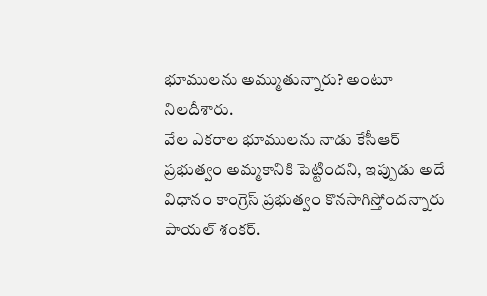భూములను అమ్ముతున్నారు? అంటూ నిలదీశారు.
వేల ఎకరాల భూములను నాడు కేసీఆర్ ప్రభుత్వం అమ్మకానికి పెట్టిందని, ఇప్పుడు అదే విధానం కాంగ్రెస్ ప్రభుత్వం కొనసాగిస్తోందన్నారు పాయల్ శంకర్.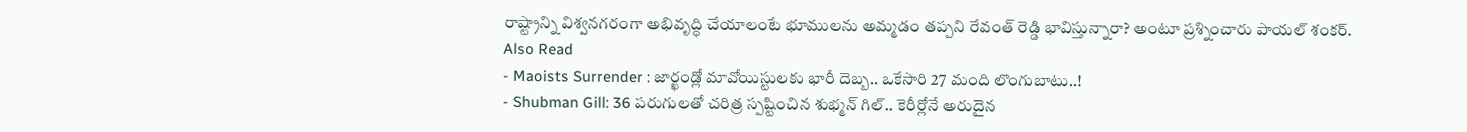రాష్ట్రాన్ని విశ్వనగరంగా అభివృద్ధి చేయాలంటే భూములను అమ్మడం తప్పని రేవంత్ రెడ్డి భావిస్తున్నారా? అంటూ ప్రశ్నించారు పాయల్ శంకర్.
Also Read
- Maoists Surrender : జార్ఖండ్లో మావోయిస్టులకు భారీ దెబ్బ.. ఒకేసారి 27 మంది లొంగుబాటు..!
- Shubman Gill: 36 పరుగులతో చరిత్ర స్పష్టించిన శుభ్మన్ గిల్.. కెరీర్లోనే అరుదైన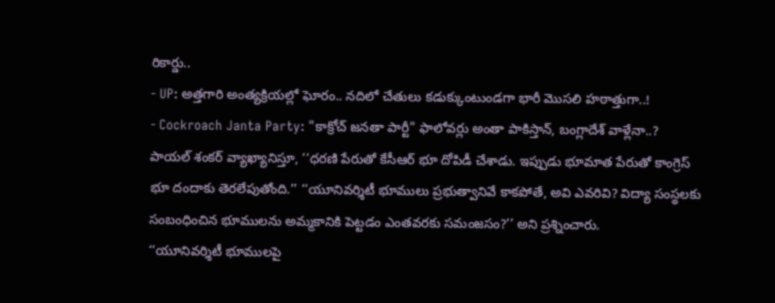రికార్డు..
- UP: అత్తగారి అంత్యక్రియల్లో ఘోరం.. నదిలో చేతులు కడుక్కుంటుండగా భారీ మొసలి హఠాత్తుగా..!
- Cockroach Janta Party: "కాక్రోచ్ జనతా పార్టీ" ఫాలోవర్లు అంతా పాకిస్తాన్, బంగ్లాదేశ్ వాళ్లేనా..?
పాయల్ శంకర్ వ్యాఖ్యానిస్తూ, ‘‘ధరణి పేరుతో కేసీఆర్ భూ దోపిడీ చేశాడు. ఇప్పుడు భూమాత పేరుతో కాంగ్రెస్ భూ దందాకు తెరలేపుతోంది.’’ ‘‘యూనివర్శిటీ భూములు ప్రభుత్వానివే కాకపోతే, అవి ఎవరివి? విద్యా సంస్థలకు సంబంధించిన భూములను అమ్మకానికి పెట్టడం ఎంతవరకు సమంజసం?’’ అని ప్రశ్నించారు.
‘‘యూనివర్శిటీ భూములపై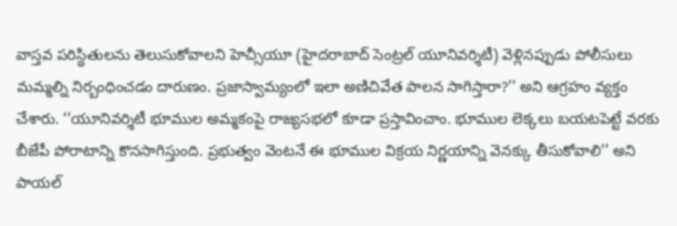వాస్తవ పరిస్థితులను తెలుసుకోవాలని హెచ్సీయూ (హైదరాబాద్ సెంట్రల్ యూనివర్శిటీ) వెళ్లినప్పుడు పోలీసులు మమ్మల్ని నిర్బంధించడం దారుణం. ప్రజాస్వామ్యంలో ఇలా అణిచివేత పాలన సాగిస్తారా?’’ అని ఆగ్రహం వ్యక్తం చేశారు. ‘‘యూనివర్శిటీ భూముల అమ్మకంపై రాజ్యసభలో కూడా ప్రస్తావించాం. భూముల లెక్కలు బయటపెట్టే వరకు బీజేపీ పోరాటాన్ని కొనసాగిస్తుంది. ప్రభుత్వం వెంటనే ఈ భూముల విక్రయ నిర్ణయాన్ని వెనక్కు తీసుకోవాలి’’ అని పాయల్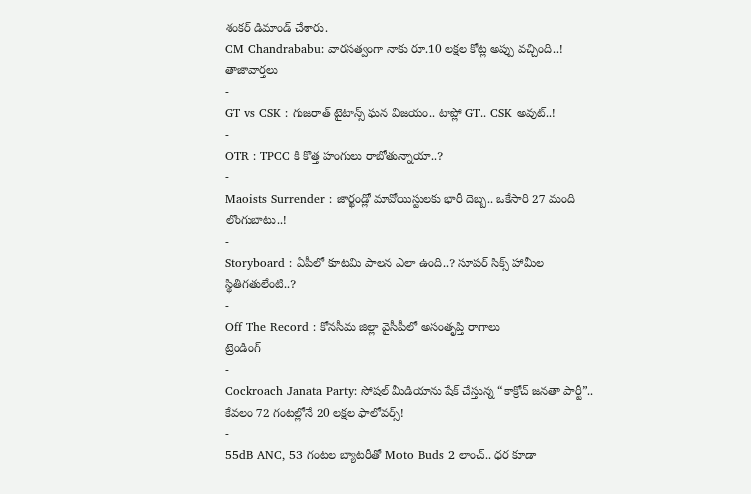శంకర్ డిమాండ్ చేశారు.
CM Chandrababu: వారసత్వంగా నాకు రూ.10 లక్షల కోట్ల అప్పు వచ్చింది..!
తాజావార్తలు
-
GT vs CSK : గుజరాత్ టైటాన్స్ ఘన విజయం.. టాప్లో GT.. CSK అవుట్..!
-
OTR : TPCC కి కొత్త హంగులు రాబోతున్నాయా..?
-
Maoists Surrender : జార్ఖండ్లో మావోయిస్టులకు భారీ దెబ్బ.. ఒకేసారి 27 మంది లొంగుబాటు..!
-
Storyboard : ఏపీలో కూటమి పాలన ఎలా ఉంది..? సూపర్ సిక్స్ హామీల స్థితిగతులేంటి..?
-
Off The Record : కోనసీమ జిల్లా వైసీపీలో అసంతృప్తి రాగాలు
ట్రెండింగ్
-
Cockroach Janata Party: సోషల్ మీడియాను షేక్ చేస్తున్న “కాక్రోచ్ జనతా పార్టీ”.. కేవలం 72 గంటల్లోనే 20 లక్షల ఫాలోవర్స్!
-
55dB ANC, 53 గంటల బ్యాటరీతో Moto Buds 2 లాంచ్.. ధర కూడా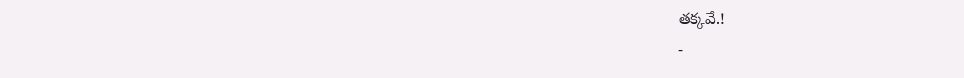తక్కవే.!
-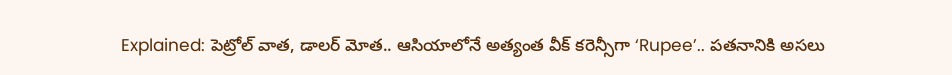Explained: పెట్రోల్ వాత, డాలర్ మోత.. ఆసియాలోనే అత్యంత వీక్ కరెన్సీగా ‘Rupee’.. పతనానికి అసలు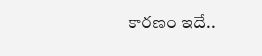కారణం ఇదే..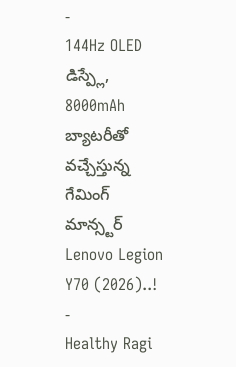-
144Hz OLED డిస్ప్లే, 8000mAh బ్యాటరీతో వచ్చేస్తున్న గేమింగ్ మాన్స్టర్ Lenovo Legion Y70 (2026)..!
-
Healthy Ragi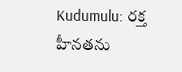Kudumulu: రక్త హీనతను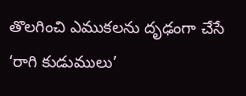తొలగించి ఎముకలను దృఢంగా చేసే ‘రాగి కుడుములు’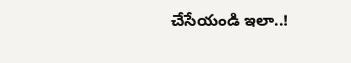చేసేయండి ఇలా..!